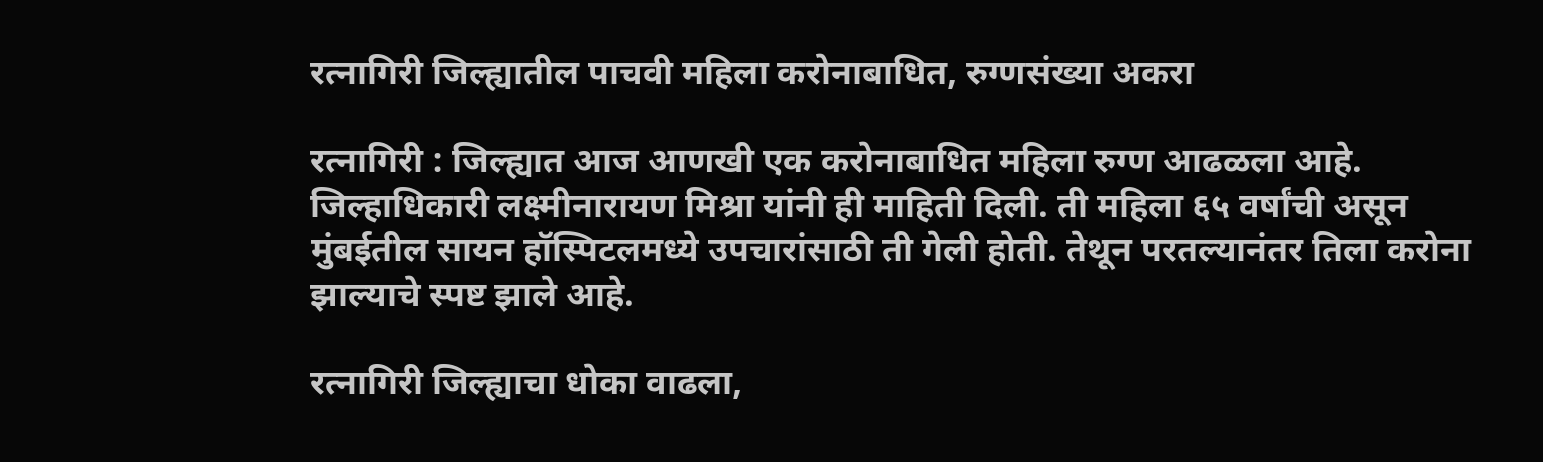रत्नागिरी जिल्ह्यातील पाचवी महिला करोनाबाधित, रुग्णसंख्या अकरा

रत्नागिरी : जिल्ह्यात आज आणखी एक करोनाबाधित महिला रुग्ण आढळला आहे. जिल्हाधिकारी लक्ष्मीनारायण मिश्रा यांनी ही माहिती दिली. ती महिला ६५ वर्षांची असून मुंबईतील सायन हॉस्पिटलमध्ये उपचारांसाठी ती गेली होती. तेथून परतल्यानंतर तिला करोना झाल्याचे स्पष्ट झाले आहे.

रत्नागिरी जिल्ह्याचा धोका वाढला,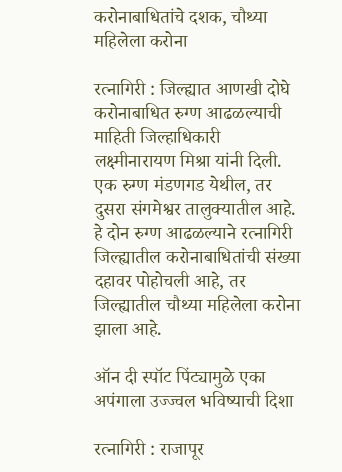करोनाबाधितांचे दशक, चौथ्या महिलेला करोना

रत्नागिरी : जिल्ह्यात आणखी दोघे करोनाबाधित रुग्ण आढळल्याची माहिती जिल्हाधिकारी लक्ष्मीनारायण मिश्रा यांनी दिली. एक रुग्ण मंडणगड येथील, तर दुसरा संगमेश्वर तालुक्यातील आहे. हे दोन रुग्ण आढळल्याने रत्नागिरी जिल्ह्यातील करोनाबाधितांची संख्या दहावर पोहोचली आहे, तर जिल्ह्यातील चौथ्या महिलेला करोना झाला आहे.

ऑन दी स्पॉट पिंट्यामुळे एका अपंगाला उज्ज्वल भविष्याची दिशा

रत्नागिरी : राजापूर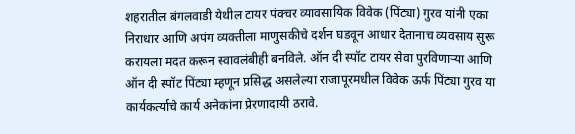शहरातील बंगलवाडी येथील टायर पंक्चर व्यावसायिक विवेक (पिंट्या) गुरव यांनी एका निराधार आणि अपंग व्यक्तीला माणुसकीचे दर्शन घडवून आधार देतानाच व्यवसाय सुरू करायला मदत करून स्वावलंबीही बनविले. ऑन दी स्पॉट टायर सेवा पुरविणाऱ्या आणि ऑन दी स्पॉट पिंट्या म्हणून प्रसिद्ध असलेल्या राजापूरमधील विवेक ऊर्फ पिंट्या गुरव या कार्यकर्त्याचे कार्य अनेकांना प्रेरणादायी ठरावे.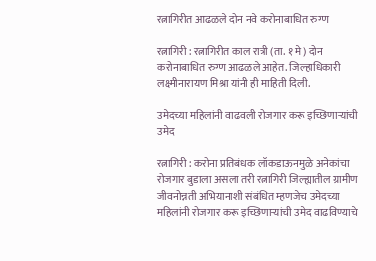रत्नागिरीत आढळले दोन नवे करोनाबाधित रुग्ण

रत्नागिरी : रत्नागिरीत काल रात्री (ता. १ मे) दोन करोनाबाधित रुग्ण आढळले आहेत. जिल्हाधिकारी लक्ष्मीनारायण मिश्रा यांनी ही माहिती दिली.

उमेदच्या महिलांनी वाढवली रोजगार करू इच्छिणाऱ्यांची उमेद

रत्नागिरी : करोना प्रतिबंधक लॉकडाऊनमुळे अनेकांचा रोजगार बुडाला असला तरी रत्नागिरी जिल्ह्यातील ग्रामीण जीवनोन्नती अभियानाशी संबंधित म्हणजेच उमेदच्या महिलांनी रोजगार करू इच्छिणाऱ्यांची उमेद वाढविण्याचे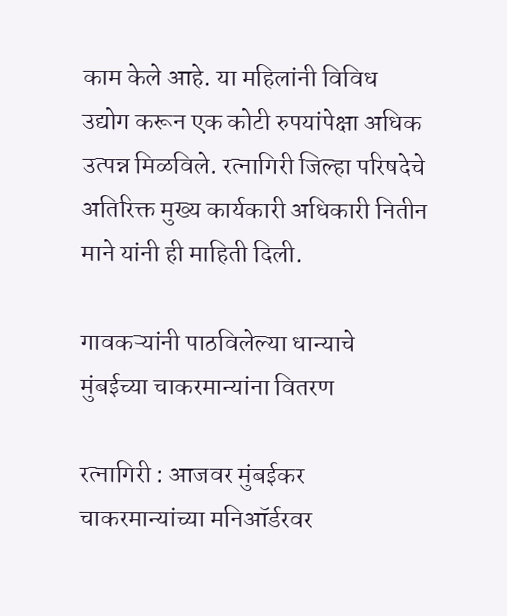काम केले आहे. या महिलांनी विविध उद्योग करून एक कोटी रुपयांपेक्षा अधिक उत्पन्न मिळविले. रत्नागिरी जिल्हा परिषदेचे अतिरिक्त मुख्य कार्यकारी अधिकारी नितीन माने यांनी ही माहिती दिली.

गावकऱ्यांनी पाठविलेल्या धान्याचे मुंबईच्या चाकरमान्यांना वितरण

रत्नागिरी : आजवर मुंबईकर चाकरमान्यांच्या मनिऑर्डरवर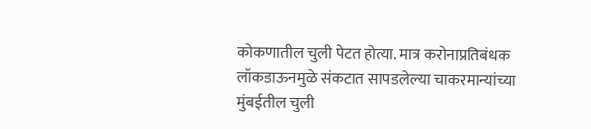कोकणातील चुली पेटत होत्या. मात्र करोनाप्रतिबंधक लॉकडाऊनमुळे संकटात सापडलेल्या चाकरमान्यांच्या मुंबईतील चुली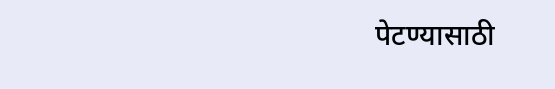पेटण्यासाठी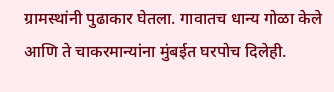ग्रामस्थांनी पुढाकार घेतला. गावातच धान्य गोळा केले आणि ते चाकरमान्यांना मुंबईत घरपोच दिलेही.